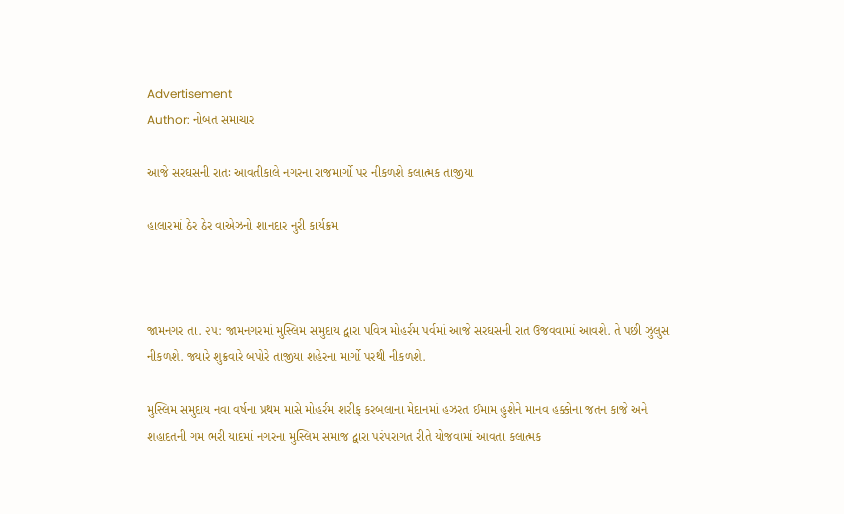Advertisement
Author: નોબત સમાચાર

આજે સરઘસની રાતઃ આવતીકાલે નગરના રાજમાર્ગો પર નીકળશે કલાત્મક તાજીયા

હાલારમાં ઠેર ઠેર વાએઝનો શાનદાર નુરી કાર્યક્રમ



જામનગર તા. ૨૫: જામનગરમાં મુસ્લિમ સમુદાય દ્વારા પવિત્ર મોહર્રમ પર્વમાં આજે સરઘસની રાત ઉજવવામાં આવશે. તે પછી ઝુલુસ નીકળશે. જ્યારે શુક્રવારે બપોરે તાજીયા શહેરના માર્ગો પરથી નીકળશે.

મુસ્લિમ સમુદાય નવા વર્ષના પ્રથમ માસે મોહર્રમ શરીફ કરબલાના મેદાનમાં હઝરત ઈમામ હુશેને માનવ હક્કોના જતન કાજે અને શહાદતની ગમ ભરી યાદમાં નગરના મુસ્લિમ સમાજ દ્વારા પરંપરાગત રીતે યોજવામાં આવતા કલાત્મક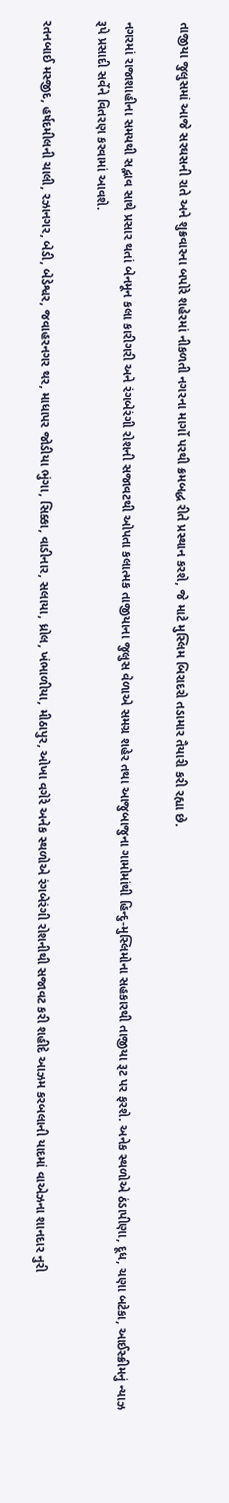તાજીયા જુલુસમાં આજે સરઘસની રાતે અને શુક્રવારના બપોરે શહેરમાં નીકળતી નગરના માર્ગો પરથી ક્રમબદ્ધ રીતે પ્રસ્થાન કરશે, જે માટે મુસ્લિમ બિરાદરો તડામાર તૈયારી કરી રહ્યા છે.

નગરમાં રાજાશાહીના સમયથી સદ્ભાવ સાથે પ્રસાર થતાં બેનમૂન કલા કારીગરી અને રંગબેરંગી રોશની સજાવટથી ઓપતા કલાત્મક તાજીયાના જુલુસ વેળાએ સમગ્ર શહેર તથા આજુબાજુના ગામોમાંથી હિન્દુ-મુસ્લિમોના સહકારથી તાજીયા રૂટ પર ફરશે. અનેક સ્થળોએ ઠંડાપીણા, દૂધ, ચણા બટેકા, આઈસ્ક્રીમનું ન્યાઝ રૂપે પ્રસાદી સર્વેને વિતરણ કરવામાં આવશે.

રતનબાઈ મસ્જીદ, હર્ષદમીલની ચાલી, રઝાનગર, બેડી, બેડેશ્વર, જવાહરનગર થર, માધાપર જોડીયા ભુંગા, સિક્કા, વાડીનાર, સલાયા, ધ્રોલ, ખંભાળીયા, મીઠાપુર, ઓખા વગેરે અનેક સ્થળોએ રંગબેરંગી રોશનીથી સજાવટ કરી શહીદે આઝમ કરબલાની યાદમાં વાએઝના શાનદાર નુરી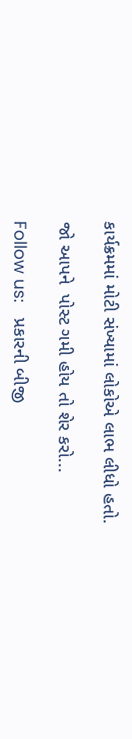કાર્યક્રમમાં મોટી સંખ્યામાં લોકોએ લાભ લીધો હતો.

જો આપને  પોસ્ટ ગમી હોય તો શેર કરો...

Follow us:   પ્રકારની બીજી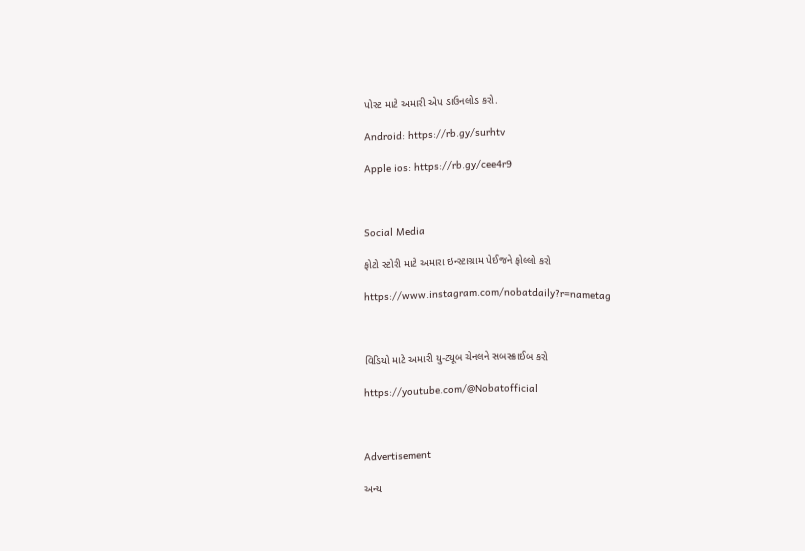પોસ્ટ માટે અમારી એપ ડાઉનલોડ કરો.

Android: https://rb.gy/surhtv

Apple ios: https://rb.gy/cee4r9



Social Media

ફોટો સ્ટોરી માટે અમારા ઇન્સ્ટાગ્રામ પેઈજને ફોલ્લો કરો

https://www.instagram.com/nobatdaily?r=nametag



વિડિયો માટે અમારી યુ-ટ્યૂબ ચેનલને સબસ્ક્રાઈબ કરો

https://youtube.com/@Nobatofficial



Advertisement

અન્ય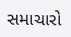સમાચારો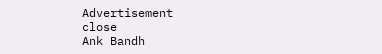Advertisement
close
Ank Bandh